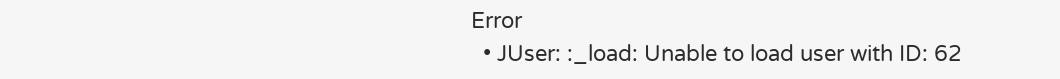Error
  • JUser: :_load: Unable to load user with ID: 62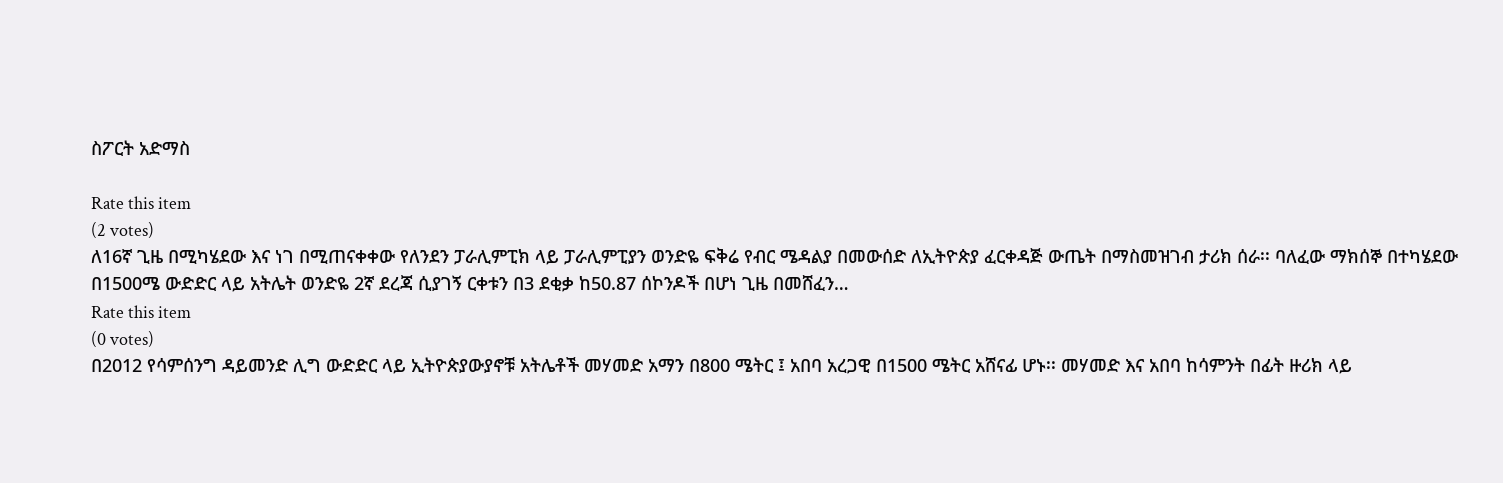ስፖርት አድማስ

Rate this item
(2 votes)
ለ16ኛ ጊዜ በሚካሄደው እና ነገ በሚጠናቀቀው የለንደን ፓራሊምፒክ ላይ ፓራሊምፒያን ወንድዬ ፍቅሬ የብር ሜዳልያ በመውሰድ ለኢትዮጵያ ፈርቀዳጅ ውጤት በማስመዝገብ ታሪክ ሰራ፡፡ ባለፈው ማክሰኞ በተካሄደው በ1500ሜ ውድድር ላይ አትሌት ወንድዬ 2ኛ ደረጃ ሲያገኝ ርቀቱን በ3 ደቂቃ ከ50.87 ሰኮንዶች በሆነ ጊዜ በመሸፈን…
Rate this item
(0 votes)
በ2012 የሳምሰንግ ዳይመንድ ሊግ ውድድር ላይ ኢትዮጵያውያኖቹ አትሌቶች መሃመድ አማን በ800 ሜትር ፤ አበባ አረጋዊ በ1500 ሜትር አሸናፊ ሆኑ፡፡ መሃመድ እና አበባ ከሳምንት በፊት ዙሪክ ላይ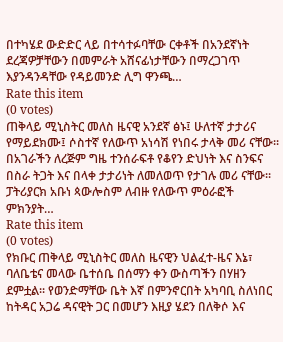በተካሄደ ውድድር ላይ በተሳተፉባቸው ርቀቶች በአንደኛነት ደረጃዎቻቸውን በመምራት አሸናፊነታቸውን በማረጋገጥ እያንዳንዳቸው የዳይመንድ ሊግ ዋንጫ…
Rate this item
(0 votes)
ጠቅላይ ሚኒስትር መለስ ዜናዊ አንደኛ ፅኑ፤ ሁለተኛ ታታሪና የማይደክሙ፤ ሶስተኛ የለውጥ አነሳሽ የነበሩ ታላቅ መሪ ናቸው፡፡ በአገራችን ለረጅም ግዜ ተንሰራፍቶ የቆየን ድህነት እና ስንፍና በስራ ትጋት እና በላቀ ታታሪነት ለመለወጥ የታገሉ መሪ ናቸው፡፡ ፓትሪያርክ አቡነ ጳውሎስም ለብዙ የለውጥ ምዕራፎች ምክንያት…
Rate this item
(0 votes)
የክቡር ጠቅላይ ሚኒስትር መለስ ዜናዊን ህልፈተ-ዜና እኔ፣ ባለቤቴና መላው ቤተሰቤ በሰማን ቀን ውስጣችን በሃዘን ደምቷል፡፡ የወንድማቸው ቤት እኛ በምንኖርበት አካባቢ ስለነበር ከትዳር አጋሬ ዳናዊት ጋር በመሆን እዚያ ሄደን በለቅሶ እና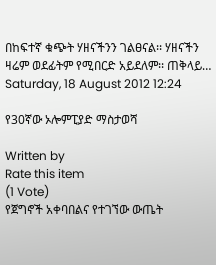በከፍተኛ ቁጭት ሃዘናችንን ገልፀናል፡፡ ሃዘናችን ዛሬም ወደፊትም የሚበርድ አይደለም፡፡ ጠቅላይ…
Saturday, 18 August 2012 12:24

የ30ኛው ኦሎምፒያድ ማስታወሻ

Written by
Rate this item
(1 Vote)
የጀግኖች አቀባበልና የተገኘው ውጤት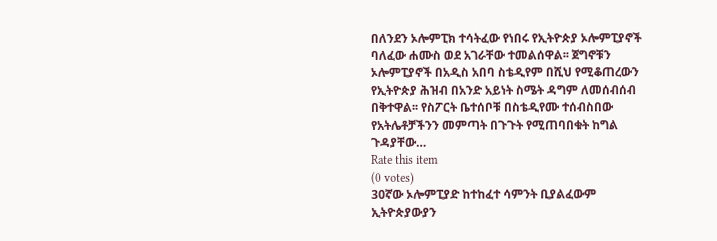በለንደን ኦሎምፒክ ተሳትፈው የነበሩ የኢትዮጵያ ኦሎምፒያኖች ባለፈው ሐሙስ ወደ አገራቸው ተመልሰዋል፡፡ ጀግኖቹን ኦሎምፒያኖች በአዲስ አበባ ስቴዲየም በሺህ የሚቆጠረውን የኢትዮጵያ ሕዝብ በአንድ አይነት ስሜት ዳግም ለመሰብሰብ በቅተዋል፡፡ የስፖርት ቤተሰቦቹ በስቴዲየሙ ተሰብስበው የአትሌቶቻችንን መምጣት በጉጉት የሚጠባበቁት ከግል ጉዳያቸው…
Rate this item
(0 votes)
30ኛው ኦሎምፒያድ ከተከፈተ ሳምንት ቢያልፈውም ኢትዮጵያውያን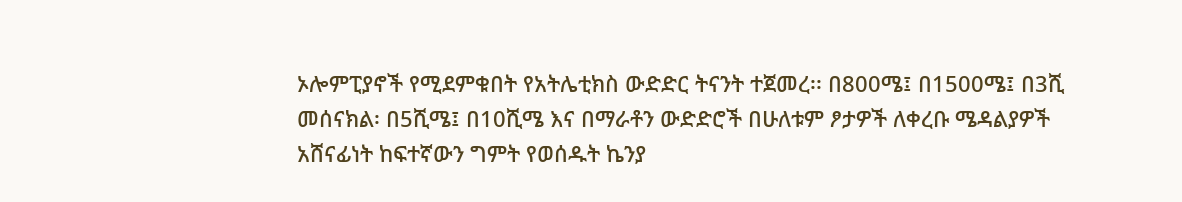ኦሎምፒያኖች የሚደምቁበት የአትሌቲክስ ውድድር ትናንት ተጀመረ፡፡ በ800ሜ፤ በ1500ሜ፤ በ3ሺ መሰናክል፡ በ5ሺሜ፤ በ10ሺሜ እና በማራቶን ውድድሮች በሁለቱም ፆታዎች ለቀረቡ ሜዳልያዎች አሸናፊነት ከፍተኛውን ግምት የወሰዱት ኬንያ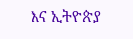እና ኢትዮጵያ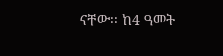ናቸው፡፡ ከ4 ዓመት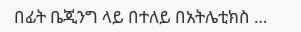በፊት ቤጂንግ ላይ በተለይ በአትሌቲክስ …